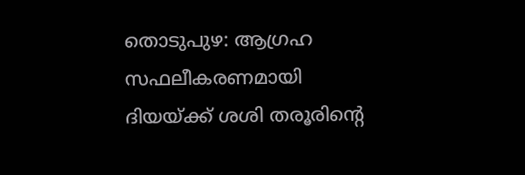തൊടുപുഴ: ആഗ്രഹ സഫലീകരണമായി ദിയയ്ക്ക് ശശി തരൂരിന്റെ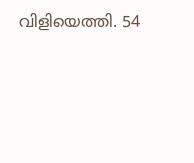വിളിയെത്തി. 54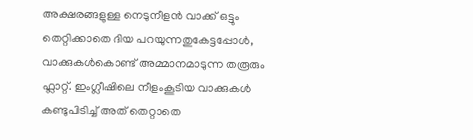അക്ഷരങ്ങളുള്ള നെടുനീളൻ വാക്ക് ഒട്ടും തെറ്റിക്കാതെ ദിയ പറയുന്നതുകേട്ടപ്പോൾ, വാക്കുകൾകൊണ്ട് അമ്മാനമാടുന്ന തരൂരും ഫ്ലാറ്റ്. ഇംഗ്ലീഷിലെ നീളംകൂടിയ വാക്കുകൾ കണ്ടുപിടിച്ച് അത് തെറ്റാതെ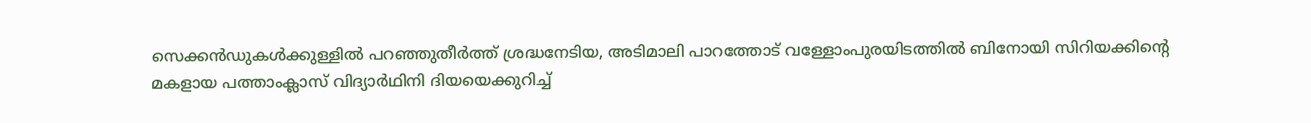സെക്കൻഡുകൾക്കുള്ളിൽ പറഞ്ഞുതീർത്ത് ശ്രദ്ധനേടിയ, അടിമാലി പാറത്തോട് വള്ളോംപുരയിടത്തിൽ ബിനോയി സിറിയക്കിന്റെ മകളായ പത്താംക്ലാസ് വിദ്യാർഥിനി ദിയയെക്കുറിച്ച്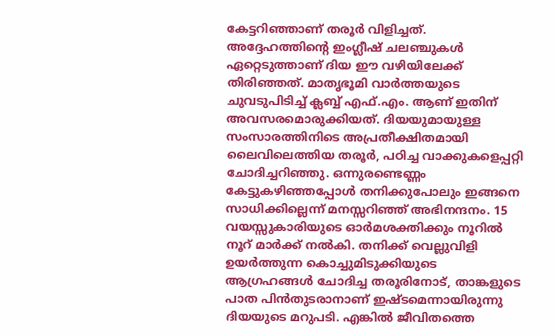കേട്ടറിഞ്ഞാണ് തരൂർ വിളിച്ചത്. അദ്ദേഹത്തിന്റെ ഇംഗ്ലീഷ് ചലഞ്ചുകൾ ഏറ്റെടുത്താണ് ദിയ ഈ വഴിയിലേക്ക് തിരിഞ്ഞത്. മാതൃഭൂമി വാർത്തയുടെ ചുവടുപിടിച്ച് ക്ലബ്ബ് എഫ്.എം. ആണ് ഇതിന് അവസരമൊരുക്കിയത്. ദിയയുമായുള്ള സംസാരത്തിനിടെ അപ്രതീക്ഷിതമായി ലൈവിലെത്തിയ തരൂർ, പഠിച്ച വാക്കുകളെപ്പറ്റി ചോദിച്ചറിഞ്ഞു. ഒന്നുരണ്ടെണ്ണം കേട്ടുകഴിഞ്ഞപ്പോൾ തനിക്കുപോലും ഇങ്ങനെ സാധിക്കില്ലെന്ന് മനസ്സറിഞ്ഞ് അഭിനന്ദനം. 15 വയസ്സുകാരിയുടെ ഓർമശക്തിക്കും നൂറിൽ നൂറ് മാർക്ക് നൽകി. തനിക്ക് വെല്ലുവിളി ഉയർത്തുന്ന കൊച്ചുമിടുക്കിയുടെ ആഗ്രഹങ്ങൾ ചോദിച്ച തരൂരിനോട്, താങ്കളുടെ പാത പിൻതുടരാനാണ് ഇഷ്ടമെന്നായിരുന്നു ദിയയുടെ മറുപടി. എങ്കിൽ ജീവിതത്തെ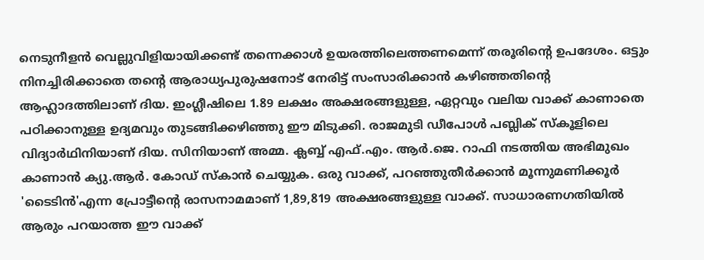നെടുനീളൻ വെല്ലുവിളിയായിക്കണ്ട് തന്നെക്കാൾ ഉയരത്തിലെത്തണമെന്ന് തരൂരിന്റെ ഉപദേശം. ഒട്ടും നിനച്ചിരിക്കാതെ തന്റെ ആരാധ്യപുരുഷനോട് നേരിട്ട് സംസാരിക്കാൻ കഴിഞ്ഞതിന്റെ ആഹ്ലാദത്തിലാണ് ദിയ. ഇംഗ്ലീഷിലെ 1.89 ലക്ഷം അക്ഷരങ്ങളുള്ള, ഏറ്റവും വലിയ വാക്ക് കാണാതെ പഠിക്കാനുള്ള ഉദ്യമവും തുടങ്ങിക്കഴിഞ്ഞു ഈ മിടുക്കി. രാജമുടി ഡീപോൾ പബ്ലിക് സ്കൂളിലെ വിദ്യാർഥിനിയാണ് ദിയ. സിനിയാണ് അമ്മ. ക്ലബ്ബ് എഫ്.എം. ആർ.ജെ. റാഫി നടത്തിയ അഭിമുഖം കാണാൻ ക്യു.ആർ. കോഡ് സ്കാൻ ചെയ്യുക. ഒരു വാക്ക്, പറഞ്ഞുതീർക്കാൻ മൂന്നുമണിക്കൂർ 'ടൈടിൻ'എന്ന പ്രോട്ടീന്റെ രാസനാമമാണ് 1,89,819 അക്ഷരങ്ങളുള്ള വാക്ക്. സാധാരണഗതിയിൽ ആരും പറയാത്ത ഈ വാക്ക്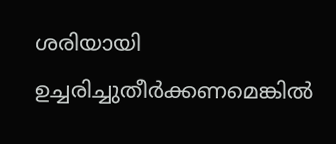ശരിയായി ഉച്ചരിച്ചുതീർക്കണമെങ്കിൽ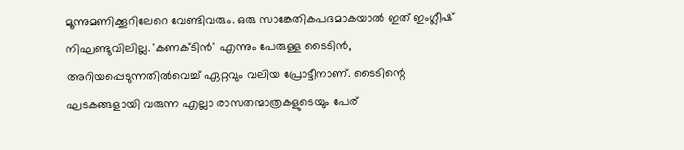മൂന്നുമണിക്കൂറിലേറെ വേണ്ടിവരും. ഒരു സാങ്കേതികപദമാകയാൽ ഇത് ഇംഗ്ലീഷ് നിഘണ്ടുവിലില്ല. 'കണക്ടിൻ' എന്നും പേരുള്ള ടൈടിൻ, അറിയപ്പെടുന്നതിൽവെച്ച് ഏറ്റവും വലിയ പ്രോട്ടീനാണ്. ടൈടിന്റെ ഘടകങ്ങളായി വരുന്ന എല്ലാ രാസതന്മാത്രകളുടെയും പേര്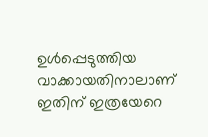ഉൾപ്പെടുത്തിയ വാക്കായതിനാലാണ് ഇതിന് ഇത്രയേറെ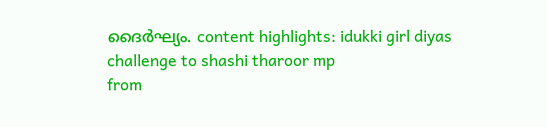ദൈർഘ്യം. content highlights: idukki girl diyas challenge to shashi tharoor mp
from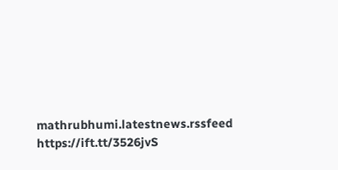mathrubhumi.latestnews.rssfeed https://ift.tt/3526jvS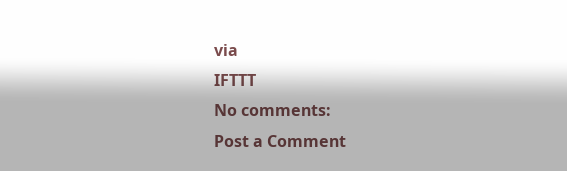via
IFTTT
No comments:
Post a Comment